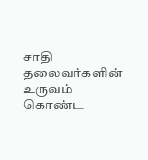சாதி தலைவர்களின் உருவம் கொண்ட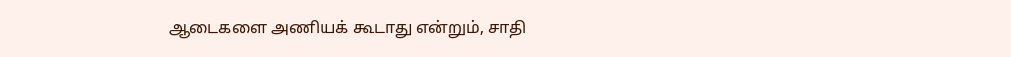ஆடைகளை அணியக் கூடாது என்றும், சாதி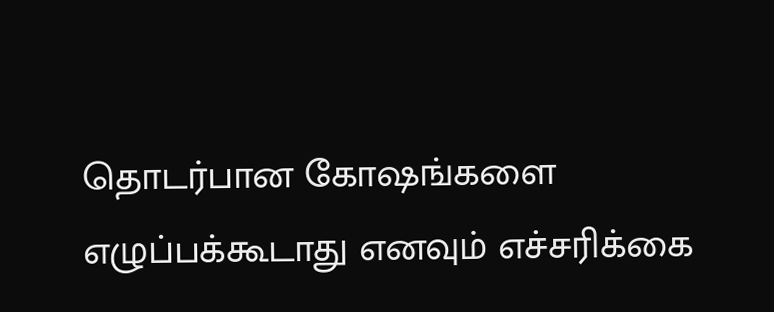தொடர்பான கோஷங்களை எழுப்பக்கூடாது எனவும் எச்சரிக்கை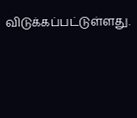விடுக்கப்பட்டுள்ளது.